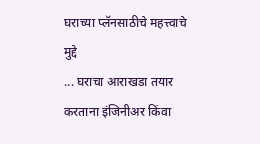घराच्या प्लॅनसाठीचे महत्त्वाचे मुद्दे
... घराचा आराखडा तयार करताना इंजिनीअर किंवा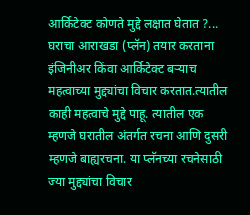आर्किटेक्ट कोणते मुद्दे लक्षात घेतात ?...
घराचा आराखडा (प्लॅन) तयार करताना इंजिनीअर किंवा आर्किटेक्ट बऱ्याच महत्वाच्या मुद्द्यांचा विचार करतात.त्यातील काही महत्वाचे मुद्दे पाहू. त्यातील एक म्हणजे घरातील अंतर्गत रचना आणि दुसरी म्हणजे बाह्यरचना. या प्लॅनच्या रचनेसाठी ज्या मुद्द्यांचा विचार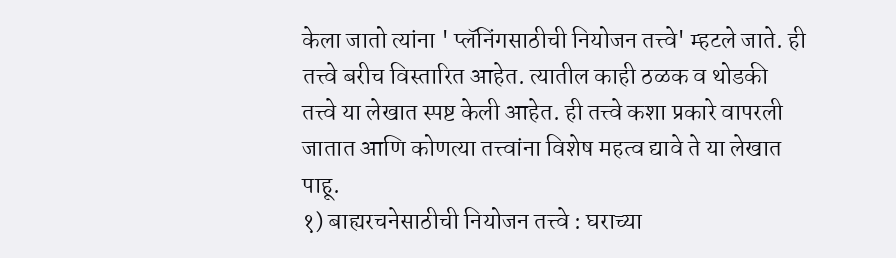केला जातो त्यांना ' प्लॅनिंगसाठीची नियोजन तत्त्वे' म्हटले जाते. ही तत्त्वे बरीच विस्तारित आहेत. त्यातील काही ठळक व थोडकी तत्त्वे या लेखात स्पष्ट केली आहेत. ही तत्त्वे कशा प्रकारे वापरली जातात आणि कोणत्या तत्त्वांना विशेष महत्व द्यावे ते या लेखात पाहू.
१) बाह्यरचनेसाठीची नियोजन तत्त्वे : घराच्या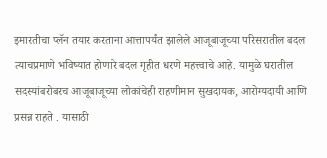इमारतीचा प्लॅन तयार करताना आत्तापर्यंत झालेले आजूबाजूच्या परिसरातील बदल त्याचप्रमाणे भविष्यात होणारे बदल गृहीत धरणे महत्त्वाचे आहे. यामुळे घरातील सदस्यांबरोबरच आजूबाजूच्या लोकांचेही राहणीमान सुखदायक, आरोग्यदायी आणि प्रसन्न राहते . यासाठी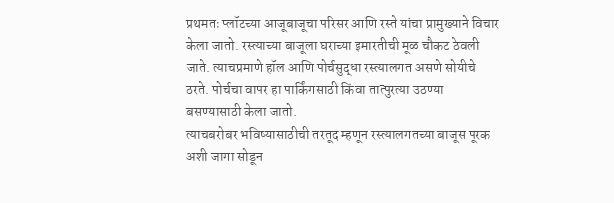प्रथमतः प्लॉटच्या आजूबाजूचा परिसर आणि रस्ते यांचा प्रामुख्याने विचार केला जातो. रस्त्याच्या बाजूला घराच्या इमारतीची मूळ चौकट ठेवली जाते. त्याचप्रमाणे हॉल आणि पोर्चसुद्धा रस्त्यालगत असणे सोयीचे ठरते. पोर्चचा वापर हा पार्किंगसाठी किंवा तात्पुरत्या उठण्या बसण्यासाठी केला जातो.
त्याचबरोबर भविष्यासाठीची तरतूद म्हणून रस्त्यालगतच्या बाजूस पूरक अशी जागा सोडून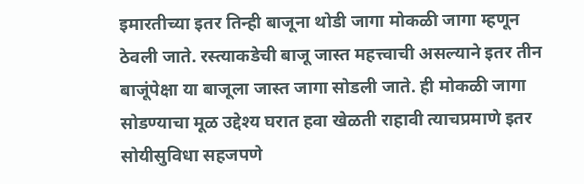इमारतीच्या इतर तिन्ही बाजूना थोडी जागा मोकळी जागा म्हणून ठेवली जाते. रस्त्याकडेची बाजू जास्त महत्त्वाची असल्याने इतर तीन बाजूंपेक्षा या बाजूला जास्त जागा सोडली जाते. ही मोकळी जागा सोडण्याचा मूळ उद्देश्य घरात हवा खेळती राहावी त्याचप्रमाणे इतर सोयीसुविधा सहजपणे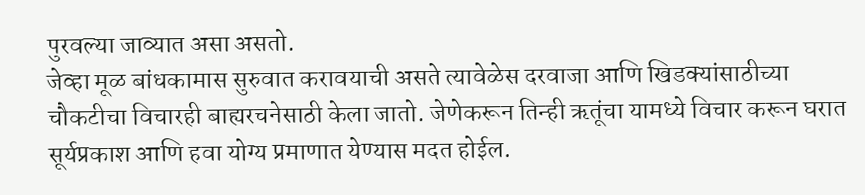पुरवल्या जाव्यात असा असतो.
जेव्हा मूळ बांधकामास सुरुवात करावयाची असते त्यावेळेस दरवाजा आणि खिडक्यांसाठीच्या चौकटीचा विचारही बाह्यरचनेसाठी केला जातो. जेणेकरून तिन्ही ऋतूंचा यामध्ये विचार करून घरात सूर्यप्रकाश आणि हवा योग्य प्रमाणात येण्यास मदत होईल.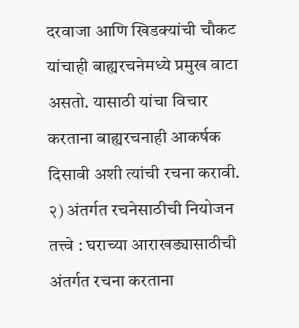दरवाजा आणि खिडक्यांची चौकट यांचाही बाह्यरचनेमध्ये प्रमुख वाटा असतो. यासाठी यांचा विचार करताना बाह्यरचनाही आकर्षक दिसावी अशी त्यांची रचना करावी.
२) अंतर्गत रचनेसाठीची नियोजन तत्त्वे : घराच्या आराखड्यासाठीची अंतर्गत रचना करताना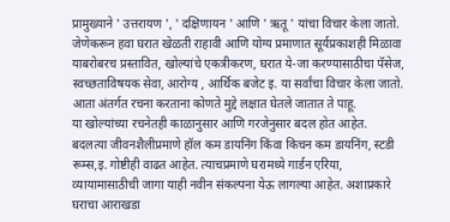प्रामुख्याने ' उत्तरायण ', ' दक्षिणायन ' आणि ' ऋतू ' यांचा विचार केला जातो. जेणेकरून हवा घरात खेळती राहावी आणि योग्य प्रमाणात सूर्यप्रकाशही मिळावा याबरोबरच प्रस्तावित, खोल्यांचे एकत्रीकरण, घरात ये-जा करण्यासाठीचा पॅसेज, स्वच्छताविषयक सेवा, आरोग्य , आर्थिक बजेट इ. या सर्वांचा विचार केला जातो. आता अंतर्गत रचना करताना कोणते मुद्दे लक्षात घेतले जातात ते पाहू.
या खोल्यांच्या रचनेतही काळानुसार आणि गरजेनुसार बदल होत आहेत. बदलत्या जीवनशैलीप्रमाणे हॉल कम डायनिंग किंवा किचन कम डायनिंग, स्टडी रूम्स,इ. गोष्टीही वाढत आहेत. त्याचप्रमाणे घरामध्ये गार्डन एरिया, व्यायामासाठीची जागा याही नवीन संकल्पना येऊ लागल्या आहेत. अशाप्रकारे घराचा आराखडा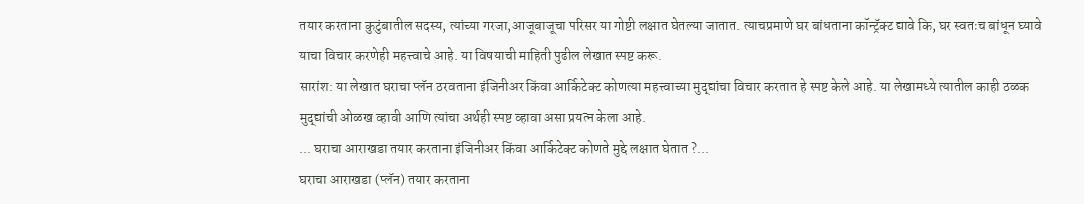तयार करताना कुटुंबातील सदस्य, त्यांच्या गरजा,आजूबाजूचा परिसर या गोष्टी लक्षात घेतल्या जातात. त्याचप्रमाणे घर बांधताना कॉन्ट्रॅक्ट द्यावे कि, घर स्वतःच बांधून घ्यावे याचा विचार करणेही महत्त्वाचे आहे. या विषयाची माहिती पुढील लेखात स्पष्ट करू.
सारांश: या लेखात घराचा प्लॅन ठरवताना इंजिनीअर किंवा आर्किटेक्ट कोणत्या महत्त्वाच्या मुद्द्यांचा विचार करतात हे स्पष्ट केले आहे. या लेखामध्ये त्यातील काही ठळक मुद्द्यांची ओळख व्हावी आणि त्यांचा अर्थही स्पष्ट व्हावा असा प्रयत्न केला आहे.
... घराचा आराखडा तयार करताना इंजिनीअर किंवा आर्किटेक्ट कोणते मुद्दे लक्षात घेतात ?...
घराचा आराखडा (प्लॅन) तयार करताना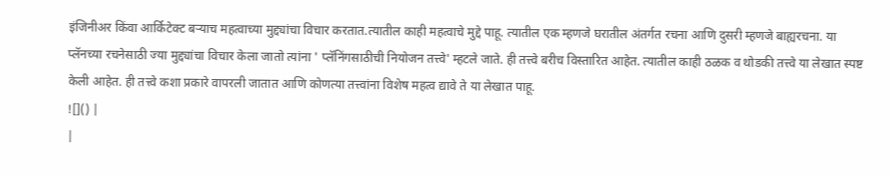इंजिनीअर किंवा आर्किटेक्ट बऱ्याच महत्वाच्या मुद्द्यांचा विचार करतात.त्यातील काही महत्वाचे मुद्दे पाहू. त्यातील एक म्हणजे घरातील अंतर्गत रचना आणि दुसरी म्हणजे बाह्यरचना. या प्लॅनच्या रचनेसाठी ज्या मुद्द्यांचा विचार केला जातो त्यांना ' प्लॅनिंगसाठीची नियोजन तत्त्वे' म्हटले जाते. ही तत्त्वे बरीच विस्तारित आहेत. त्यातील काही ठळक व थोडकी तत्त्वे या लेखात स्पष्ट केली आहेत. ही तत्त्वे कशा प्रकारे वापरली जातात आणि कोणत्या तत्त्वांना विशेष महत्व द्यावे ते या लेखात पाहू.
![]() |
|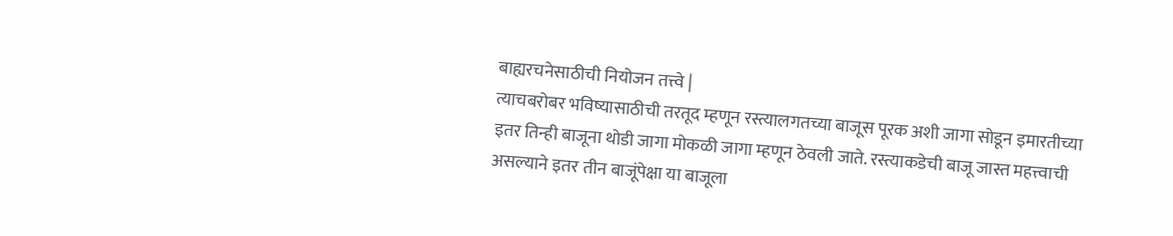बाह्यरचनेसाठीची नियोजन तत्त्वे |
त्याचबरोबर भविष्यासाठीची तरतूद म्हणून रस्त्यालगतच्या बाजूस पूरक अशी जागा सोडून इमारतीच्या इतर तिन्ही बाजूना थोडी जागा मोकळी जागा म्हणून ठेवली जाते. रस्त्याकडेची बाजू जास्त महत्त्वाची असल्याने इतर तीन बाजूंपेक्षा या बाजूला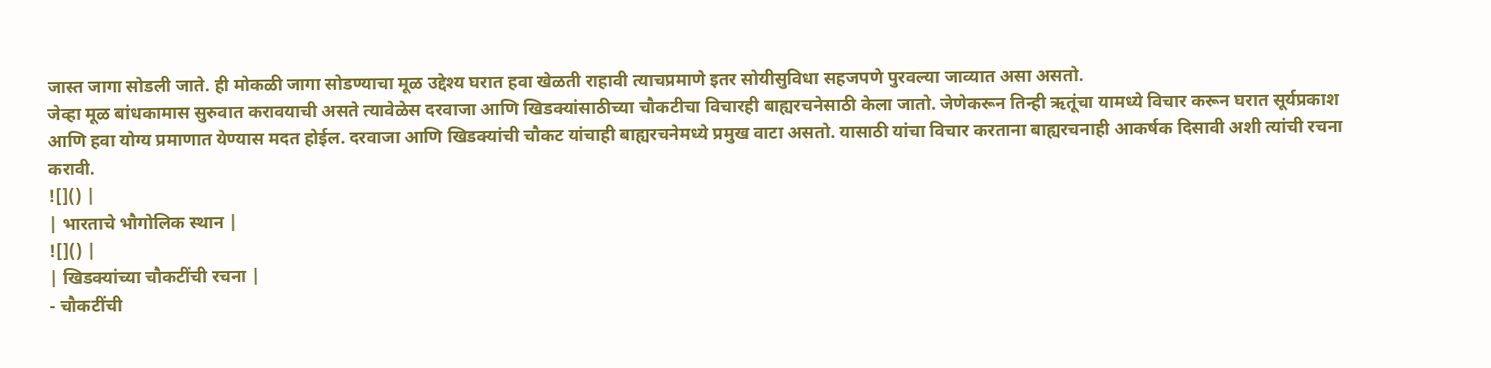जास्त जागा सोडली जाते. ही मोकळी जागा सोडण्याचा मूळ उद्देश्य घरात हवा खेळती राहावी त्याचप्रमाणे इतर सोयीसुविधा सहजपणे पुरवल्या जाव्यात असा असतो.
जेव्हा मूळ बांधकामास सुरुवात करावयाची असते त्यावेळेस दरवाजा आणि खिडक्यांसाठीच्या चौकटीचा विचारही बाह्यरचनेसाठी केला जातो. जेणेकरून तिन्ही ऋतूंचा यामध्ये विचार करून घरात सूर्यप्रकाश आणि हवा योग्य प्रमाणात येण्यास मदत होईल. दरवाजा आणि खिडक्यांची चौकट यांचाही बाह्यरचनेमध्ये प्रमुख वाटा असतो. यासाठी यांचा विचार करताना बाह्यरचनाही आकर्षक दिसावी अशी त्यांची रचना करावी.
![]() |
| भारताचे भौगोलिक स्थान |
![]() |
| खिडक्यांच्या चौकटींची रचना |
- चौकटींची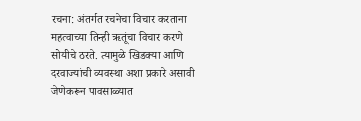रचना: अंतर्गत रचनेचा विचार करताना महत्वाच्या तिन्ही ऋतूंचा विचार करणे सोयीचे ठरते. त्यामुळे खिडक्या आणि दरवाज्यांची व्यवस्था अशा प्रकारे असावी जेणेकरून पावसाळ्यात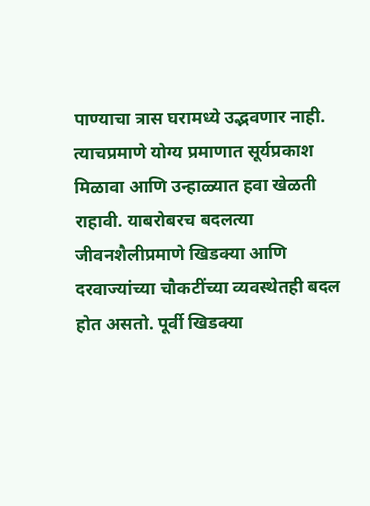पाण्याचा त्रास घरामध्ये उद्भवणार नाही. त्याचप्रमाणे योग्य प्रमाणात सूर्यप्रकाश मिळावा आणि उन्हाळ्यात हवा खेळती राहावी. याबरोबरच बदलत्या जीवनशैलीप्रमाणे खिडक्या आणि दरवाज्यांच्या चौकटींच्या व्यवस्थेतही बदल होत असतो. पूर्वी खिडक्या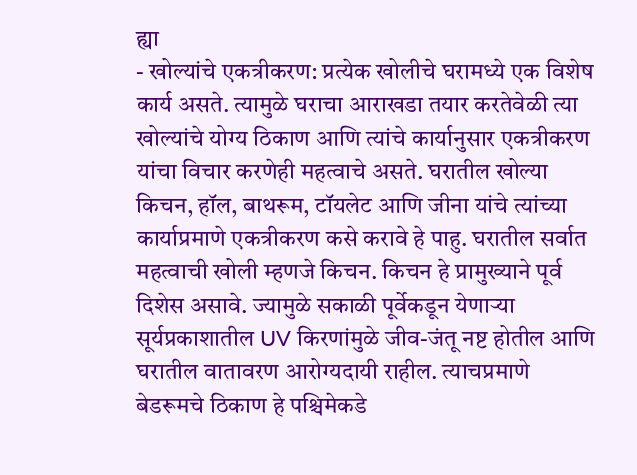ह्या
- खोल्यांचे एकत्रीकरण: प्रत्येक खोलीचे घरामध्ये एक विशेष कार्य असते. त्यामुळे घराचा आराखडा तयार करतेवेळी त्या खोल्यांचे योग्य ठिकाण आणि त्यांचे कार्यानुसार एकत्रीकरण यांचा विचार करणेही महत्वाचे असते. घरातील खोल्या किचन, हॉल, बाथरूम, टॉयलेट आणि जीना यांचे त्यांच्या कार्याप्रमाणे एकत्रीकरण कसे करावे हे पाहु. घरातील सर्वात महत्वाची खोली म्हणजे किचन. किचन हे प्रामुख्याने पूर्व दिशेस असावे. ज्यामुळे सकाळी पूर्वेकडून येणाऱ्या सूर्यप्रकाशातील UV किरणांमुळे जीव-जंतू नष्ट होतील आणि घरातील वातावरण आरोग्यदायी राहील. त्याचप्रमाणे बेडरूमचे ठिकाण हे पश्चिमेकडे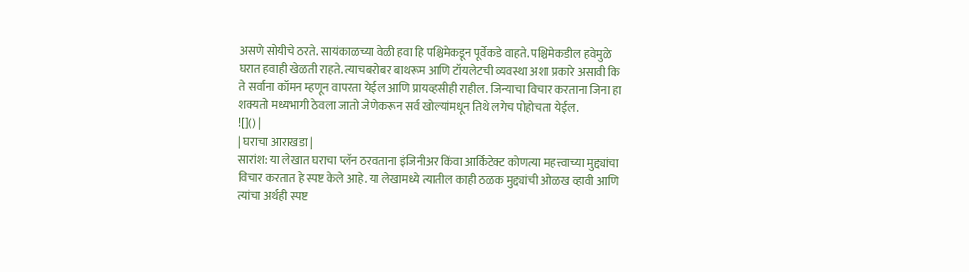असणे सोयीचे ठरते. सायंकाळच्या वेळी हवा हि पश्चिमेकडून पूर्वेकडे वाहते. पश्चिमेकडील हवेमुळे घरात हवाही खेळती राहते. त्याचबरोबर बाथरूम आणि टॉयलेटची व्यवस्था अशा प्रकारे असावी कि ते सर्वाना कॉमन म्हणून वापरता येईल आणि प्रायव्हसीही राहील. जिन्याचा विचार करताना जिना हा शक्यतो मध्यभागी ठेवला जातो जेणेकरून सर्व खोल्यांमधून तिथे लगेच पोहोचता येईल.
![]() |
| घराचा आराखडा |
सारांश: या लेखात घराचा प्लॅन ठरवताना इंजिनीअर किंवा आर्किटेक्ट कोणत्या महत्त्वाच्या मुद्द्यांचा विचार करतात हे स्पष्ट केले आहे. या लेखामध्ये त्यातील काही ठळक मुद्द्यांची ओळख व्हावी आणि त्यांचा अर्थही स्पष्ट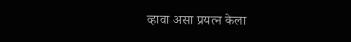व्हावा असा प्रयत्न केला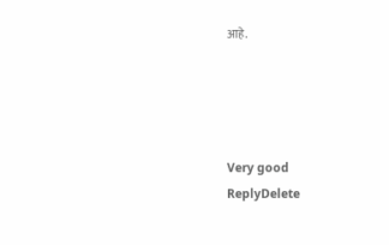आहे.




Very good
ReplyDelete